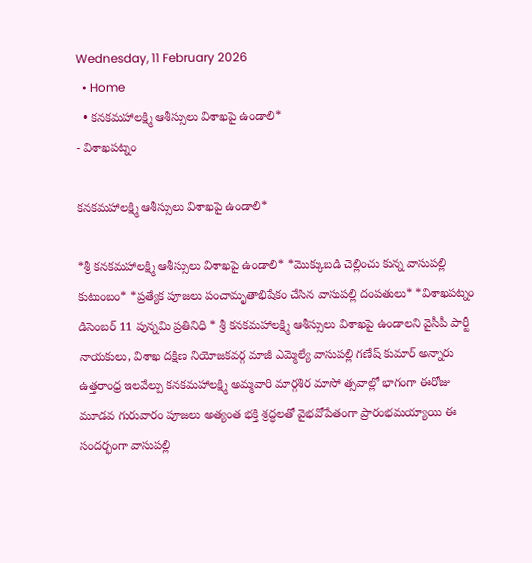Wednesday, 11 February 2026
  • Home
  • కనకమహాలక్ష్మి ఆశీస్సులు విశాఖపై ఉండాలి*
- విశాఖపట్నం

కనకమహాలక్ష్మి ఆశీస్సులు విశాఖపై ఉండాలి*

*శ్రీ కనకమహాలక్ష్మి ఆశీస్సులు విశాఖపై ఉండాలి* *మొక్కుబడి చెల్లించు కున్న వాసుపల్లి కుటుంబం* *ప్రత్యేక పూజలు పంచామృతాభిషేకం చేసిన వాసుపల్లి దంపతులు* *విశాఖపట్నం డిసెంబర్ 11 పున్నమి ప్రతినిధి * శ్రీ కనకమహాలక్ష్మి ఆశీస్సులు విశాఖపై ఉండాలని వైసీపీ పార్టీ నాయకులు, విశాఖ దక్షిణ నియోజకవర్గ మాజీ ఎమ్మెల్యే వాసుపల్లి గణేష్ కుమార్ అన్నారు ఉత్తరాంధ్ర ఇలవేల్పు కనకమహాలక్ష్మి అమ్మవారి మార్గశిర మాసో త్సవాల్లో భాగంగా ఈరోజు మూడవ గురువారం పూజలు అత్యంత భక్తి శ్రద్ధలతో వైభవోపేతంగా ప్రారంభమయ్యాయి ఈ సందర్భంగా వాసుపల్లి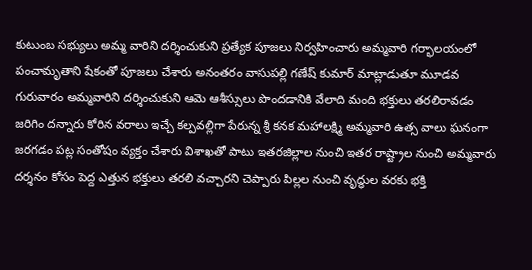కుటుంబ సభ్యులు అమ్మ వారిని దర్శించుకుని ప్రత్యేక పూజలు నిర్వహించారు అమ్మవారి గర్భాలయంలో పంచామృతాని షేకంతో పూజలు చేశారు అనంతరం వాసుపల్లి గణేష్ కుమార్ మాట్లాడుతూ మూడవ గురువారం అమ్మవారిని దర్శించుకుని ఆమె ఆశీస్సులు పొందడానికి వేలాది మంది భక్తులు తరలిరావడం జరిగిం దన్నారు కోరిన వరాలు ఇచ్చే కల్పవల్లిగా పేరున్న శ్రీ కనక మహాలక్ష్మి అమ్మవారి ఉత్స వాలు ఘనంగా జరగడం పట్ల సంతోషం వ్యక్తం చేశారు విశాఖతో పాటు ఇతరజిల్లాల నుంచి ఇతర రాష్ట్రాల నుంచి అమ్మవారు దర్శనం కోసం పెద్ద ఎత్తున భక్తులు తరలి వచ్చారని చెప్పారు పిల్లల నుంచి వృద్ధుల వరకు భక్తి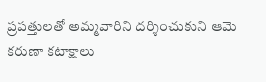ప్రపత్తులతో అమ్మవారిని దర్శించుకుని ఆమె కరుణా కటాక్షాలు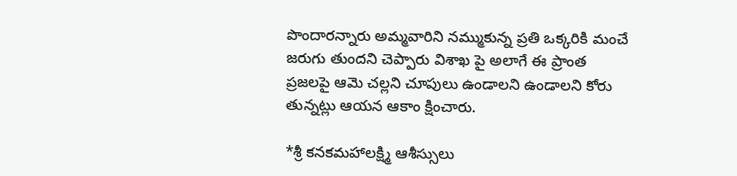పొందారన్నారు అమ్మవారిని నమ్ముకున్న ప్రతి ఒక్కరికి మంచే జరుగు తుందని చెప్పారు విశాఖ పై అలాగే ఈ ప్రాంత ప్రజలపై ఆమె చల్లని చూపులు ఉండాలని ఉండాలని కోరు తున్నట్లు ఆయన ఆకాం క్షించారు.

*శ్రీ కనకమహాలక్ష్మి ఆశీస్సులు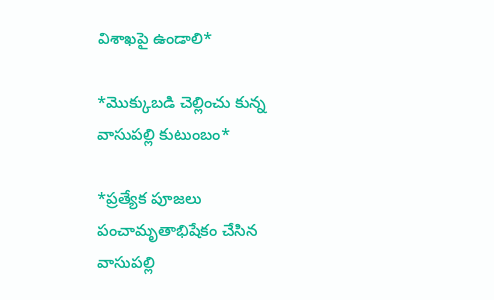విశాఖపై ఉండాలి*

*మొక్కుబడి చెల్లించు కున్న వాసుపల్లి కుటుంబం*

*ప్రత్యేక పూజలు పంచామృతాభిషేకం చేసిన వాసుపల్లి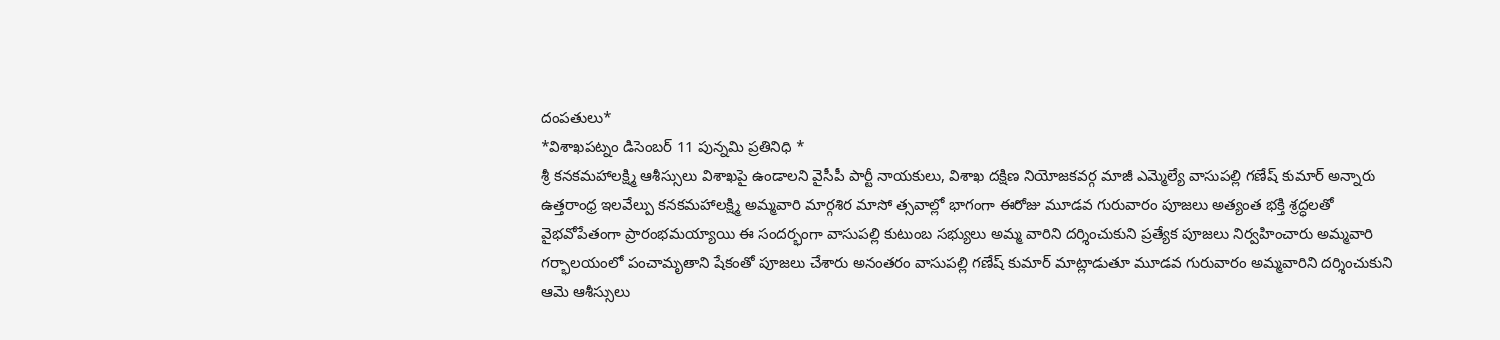దంపతులు*
*విశాఖపట్నం డిసెంబర్ 11 పున్నమి ప్రతినిధి *
శ్రీ కనకమహాలక్ష్మి ఆశీస్సులు విశాఖపై ఉండాలని వైసీపీ పార్టీ నాయకులు, విశాఖ దక్షిణ నియోజకవర్గ మాజీ ఎమ్మెల్యే వాసుపల్లి గణేష్ కుమార్ అన్నారు ఉత్తరాంధ్ర ఇలవేల్పు కనకమహాలక్ష్మి అమ్మవారి మార్గశిర మాసో త్సవాల్లో భాగంగా ఈరోజు మూడవ గురువారం పూజలు అత్యంత భక్తి శ్రద్ధలతో వైభవోపేతంగా ప్రారంభమయ్యాయి ఈ సందర్భంగా వాసుపల్లి కుటుంబ సభ్యులు అమ్మ వారిని దర్శించుకుని ప్రత్యేక పూజలు నిర్వహించారు అమ్మవారి గర్భాలయంలో పంచామృతాని షేకంతో పూజలు చేశారు అనంతరం వాసుపల్లి గణేష్ కుమార్ మాట్లాడుతూ మూడవ గురువారం అమ్మవారిని దర్శించుకుని ఆమె ఆశీస్సులు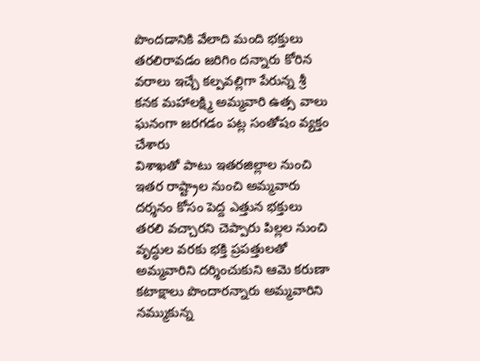పొందడానికి వేలాది మంది భక్తులు తరలిరావడం జరిగిం దన్నారు కోరిన వరాలు ఇచ్చే కల్పవల్లిగా పేరున్న శ్రీ కనక మహాలక్ష్మి అమ్మవారి ఉత్స వాలు ఘనంగా జరగడం పట్ల సంతోషం వ్యక్తం చేశారు
విశాఖతో పాటు ఇతరజిల్లాల నుంచి ఇతర రాష్ట్రాల నుంచి అమ్మవారు దర్శనం కోసం పెద్ద ఎత్తున భక్తులు తరలి వచ్చారని చెప్పారు పిల్లల నుంచి వృద్ధుల వరకు భక్తి ప్రపత్తులతో అమ్మవారిని దర్శించుకుని ఆమె కరుణా కటాక్షాలు పొందారన్నారు అమ్మవారిని నమ్ముకున్న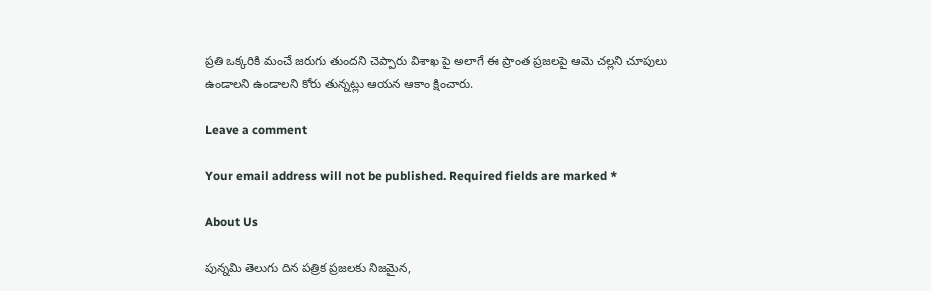ప్రతి ఒక్కరికి మంచే జరుగు తుందని చెప్పారు విశాఖ పై అలాగే ఈ ప్రాంత ప్రజలపై ఆమె చల్లని చూపులు ఉండాలని ఉండాలని కోరు తున్నట్లు ఆయన ఆకాం క్షించారు.

Leave a comment

Your email address will not be published. Required fields are marked *

About Us

పున్నమి తెలుగు దిన పత్రిక ప్రజలకు నిజమైన,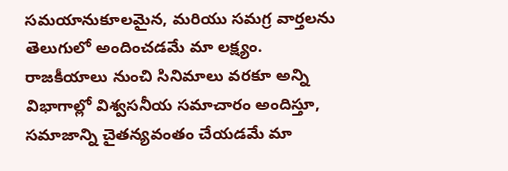సమయానుకూలమైన, మరియు సమగ్ర వార్తలను తెలుగులో అందించడమే మా లక్ష్యం.
రాజకీయాలు నుంచి సినిమాలు వరకూ అన్ని విభాగాల్లో విశ్వసనీయ సమాచారం అందిస్తూ, సమాజాన్ని చైతన్యవంతం చేయడమే మా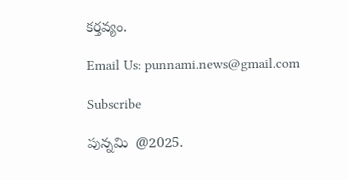కర్తవ్యం.

Email Us: punnami.news@gmail.com

Subscribe

పున్నమి  @2025.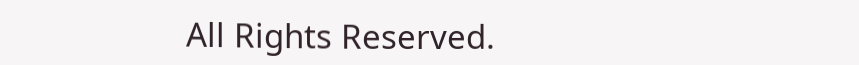All Rights Reserved.